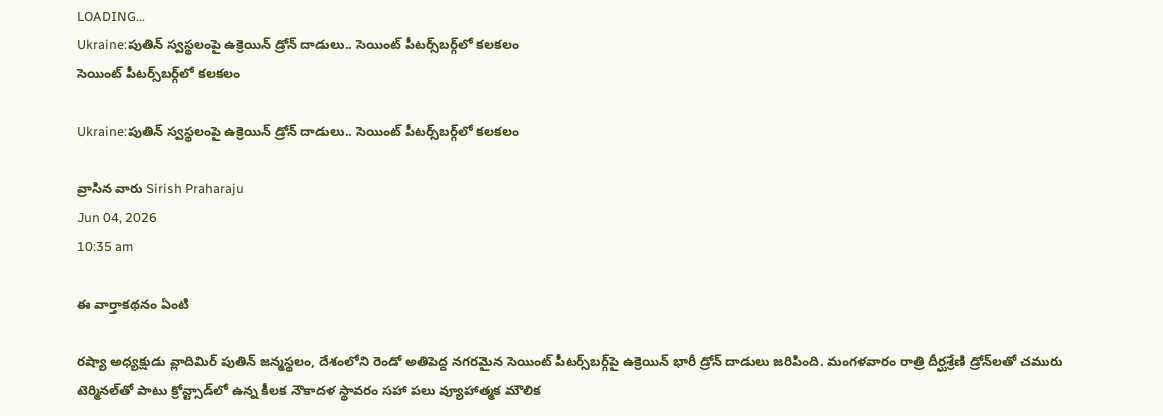LOADING...
Ukraine:పుతిన్‌ స్వస్థలంపై ఉక్రెయిన్‌ డ్రోన్‌ దాడులు.. సెయింట్‌ పీటర్స్‌బర్గ్‌లో కలకలం
సెయింట్‌ పీటర్స్‌బర్గ్‌లో కలకలం

Ukraine:పుతిన్‌ స్వస్థలంపై ఉక్రెయిన్‌ డ్రోన్‌ దాడులు.. సెయింట్‌ పీటర్స్‌బర్గ్‌లో కలకలం

వ్రాసిన వారు Sirish Praharaju
Jun 04, 2026
10:35 am

ఈ వార్తాకథనం ఏంటి

రష్యా అధ్యక్షుడు వ్లాదిమిర్‌ పుతిన్‌ జన్మస్థలం, దేశంలోని రెండో అతిపెద్ద నగరమైన సెయింట్‌ పీటర్స్‌బర్గ్‌పై ఉక్రెయిన్‌ భారీ డ్రోన్‌ దాడులు జరిపింది. మంగళవారం రాత్రి దీర్ఘశ్రేణి డ్రోన్‌లతో చమురు టెర్మినల్‌తో పాటు క్రోన్ట్సాడ్‌లో ఉన్న కీలక నౌకాదళ స్థావరం సహా పలు వ్యూహాత్మక మౌలిక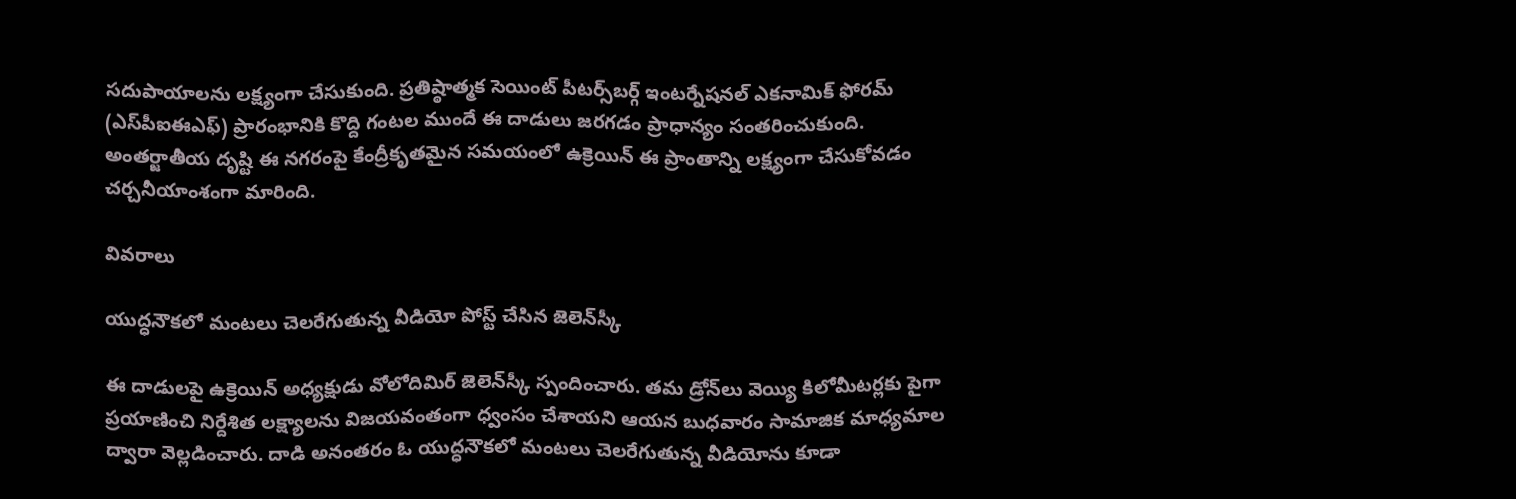సదుపాయాలను లక్ష్యంగా చేసుకుంది. ప్రతిష్ఠాత్మక సెయింట్‌ పీటర్స్‌బర్గ్‌ ఇంటర్నేషనల్‌ ఎకనామిక్‌ ఫోరమ్‌ (ఎస్‌పీఐఈఎఫ్‌) ప్రారంభానికి కొద్ది గంటల ముందే ఈ దాడులు జరగడం ప్రాధాన్యం సంతరించుకుంది. అంతర్జాతీయ దృష్టి ఈ నగరంపై కేంద్రీకృతమైన సమయంలో ఉక్రెయిన్‌ ఈ ప్రాంతాన్ని లక్ష్యంగా చేసుకోవడం చర్చనీయాంశంగా మారింది.

వివరాలు

యుద్ధనౌకలో మంటలు చెలరేగుతున్న వీడియో పోస్ట్ చేసిన జెలెన్‌స్కీ

ఈ దాడులపై ఉక్రెయిన్‌ అధ్యక్షుడు వోలోదిమిర్‌ జెలెన్‌స్కీ స్పందించారు. తమ డ్రోన్‌లు వెయ్యి కిలోమీటర్లకు పైగా ప్రయాణించి నిర్దేశిత లక్ష్యాలను విజయవంతంగా ధ్వంసం చేశాయని ఆయన బుధవారం సామాజిక మాధ్యమాల ద్వారా వెల్లడించారు. దాడి అనంతరం ఓ యుద్ధనౌకలో మంటలు చెలరేగుతున్న వీడియోను కూడా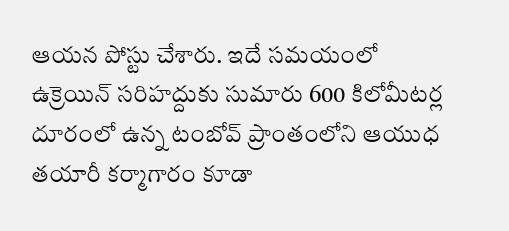ఆయన పోస్టు చేశారు. ఇదే సమయంలో ఉక్రెయిన్‌ సరిహద్దుకు సుమారు 600 కిలోమీటర్ల దూరంలో ఉన్న టంబోవ్‌ ప్రాంతంలోని ఆయుధ తయారీ కర్మాగారం కూడా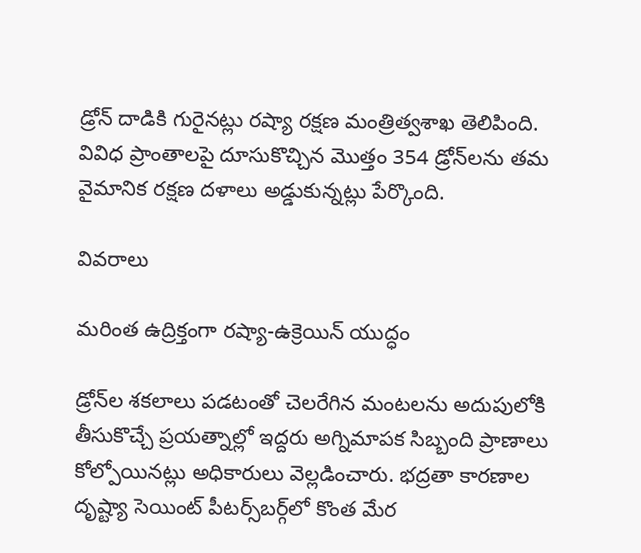డ్రోన్‌ దాడికి గురైనట్లు రష్యా రక్షణ మంత్రిత్వశాఖ తెలిపింది. వివిధ ప్రాంతాలపై దూసుకొచ్చిన మొత్తం 354 డ్రోన్‌లను తమ వైమానిక రక్షణ దళాలు అడ్డుకున్నట్లు పేర్కొంది.

వివరాలు

మరింత ఉద్రిక్తంగా రష్యా-ఉక్రెయిన్‌ యుద్ధం

డ్రోన్‌ల శకలాలు పడటంతో చెలరేగిన మంటలను అదుపులోకి తీసుకొచ్చే ప్రయత్నాల్లో ఇద్దరు అగ్నిమాపక సిబ్బంది ప్రాణాలు కోల్పోయినట్లు అధికారులు వెల్లడించారు. భద్రతా కారణాల దృష్ట్యా సెయింట్‌ పీటర్స్‌బర్గ్‌లో కొంత మేర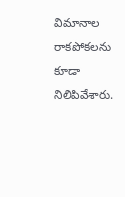విమానాల రాకపోకలను కూడా నిలిపివేశారు.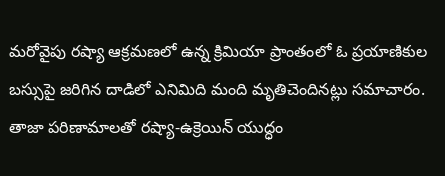మరోవైపు రష్యా ఆక్రమణలో ఉన్న క్రిమియా ప్రాంతంలో ఓ ప్రయాణికుల బస్సుపై జరిగిన దాడిలో ఎనిమిది మంది మృతిచెందినట్లు సమాచారం. తాజా పరిణామాలతో రష్యా-ఉక్రెయిన్‌ యుద్ధం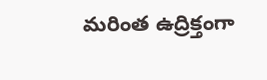మరింత ఉద్రిక్తంగా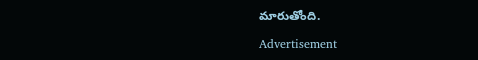మారుతోంది.

Advertisement